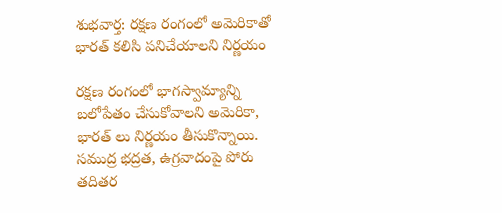శుభవార్త: రక్షణ రంగంలో అమెరికాతో భారత్ కలిసి పనిచేయాలని నిర్ణయం

రక్షణ రంగంలో భాగస్వామ్యాన్ని బలోపేతం చేసుకోవాలని అమెరికా, భారత్ లు నిర్ణయం తీసుకొన్నాయి. సముద్ర భద్రత, ఉగ్రవాదంపై పోరు తదితర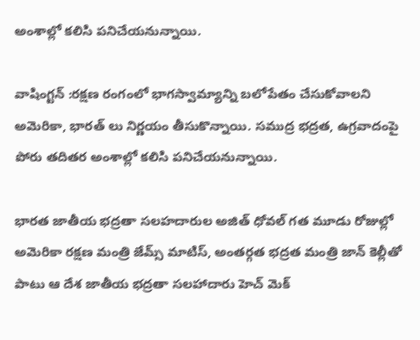అంశాల్లో కలిసి పనిచేయనున్నాయి.

వాషింగ్టన్ :రక్షణ రంగంలో భాగస్వామ్యాన్ని బలోపేతం చేసుకోవాలని అమెరికా, భారత్ లు నిర్ణయం తీసుకొన్నాయి. సముద్ర భద్రత, ఉగ్రవాదంపై పోరు తదితర అంశాల్లో కలిసి పనిచేయనున్నాయి.

భారత జాతీయ భద్రతా సలహదారుల అజిత్ ధోవల్ గత మూడు రోజుల్లో అమెరికా రక్షణ మంత్రి జేమ్స్ మాటిస్, అంతర్గత భద్రత మంత్రి జాన్ కెల్లీతో పాటు ఆ దేశ జాతీయ భద్రతా సలహాదారు హెచ్ మెక్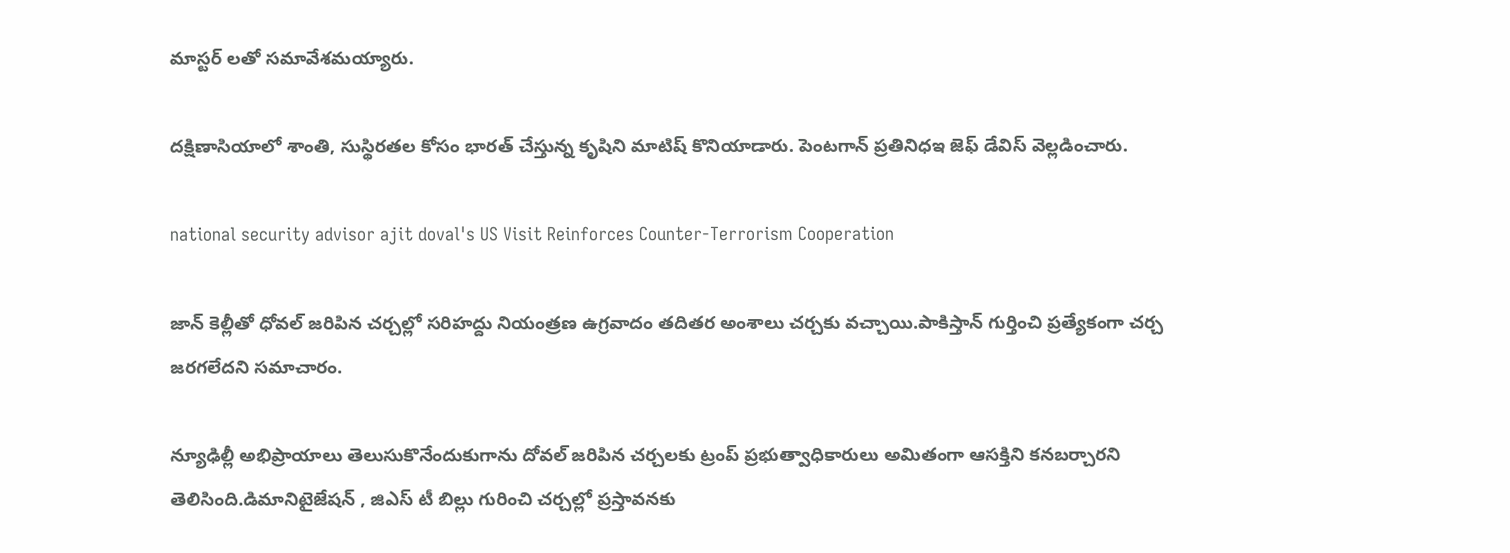మాస్టర్ లతో సమావేశమయ్యారు.

దక్షిణాసియాలో శాంతి, సుస్థిరతల కోసం భారత్ చేస్తున్న కృషిని మాటిష్ కొనియాడారు. పెంటగాన్ ప్రతినిధఇ జెఫ్ డేవిస్ వెల్లడించారు.

national security advisor ajit doval's US Visit Reinforces Counter-Terrorism Cooperation

జాన్ కెల్లీతో ధోవల్ జరిపిన చర్చల్లో సరిహద్దు నియంత్రణ ఉగ్రవాదం తదితర అంశాలు చర్చకు వచ్చాయి.పాకిస్తాన్ గుర్తించి ప్రత్యేకంగా చర్చ జరగలేదని సమాచారం.

న్యూఢిల్లీ అభిప్రాయాలు తెలుసుకొనేందుకుగాను దోవల్ జరిపిన చర్చలకు ట్రంప్ ప్రభుత్వాధికారులు అమితంగా ఆసక్తిని కనబర్చారని తెలిసింది.డిమానిటైజేషన్ , జిఎస్ టీ బిల్లు గురించి చర్చల్లో ప్రస్తావనకు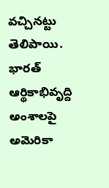వచ్చినట్టు తెలిపాయి. భారత్ ఆర్థికాభివృద్ది అంశాలపై అమెరికా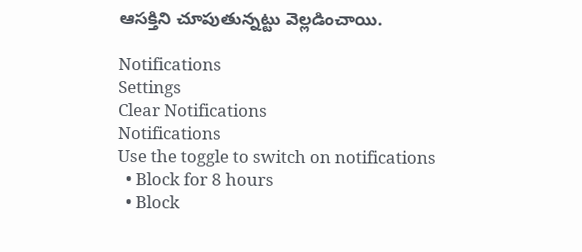ఆసక్తిని చూపుతున్నట్టు వెల్లడించాయి.

Notifications
Settings
Clear Notifications
Notifications
Use the toggle to switch on notifications
  • Block for 8 hours
  • Block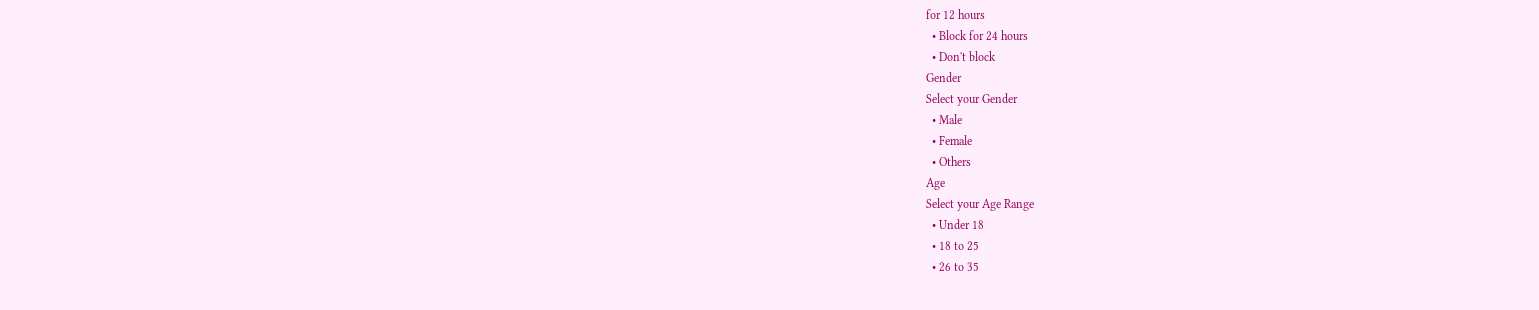for 12 hours
  • Block for 24 hours
  • Don't block
Gender
Select your Gender
  • Male
  • Female
  • Others
Age
Select your Age Range
  • Under 18
  • 18 to 25
  • 26 to 35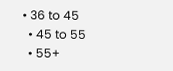• 36 to 45
  • 45 to 55
  • 55+